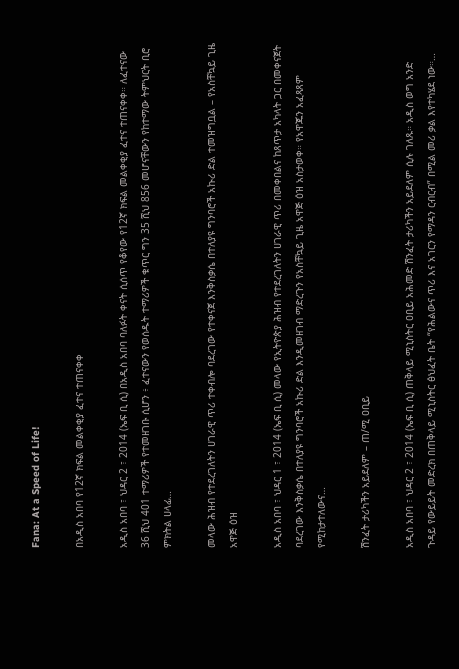Fana: At a Speed of Life!

በአዲስ አበባ የ12ኛ ክፍል መልቀቂያ ፈተና ተጠናቀቀ

አዲስ አበባ ፣ ህዳር 2 ፣ 2014 (ኤፍ ቢ ሲ) በአዲስ አበባ ባለፉት ቀናት ሲሰጥ የቆየው የ12ኛ ክፍል መልቀቂያ ፈተና ተጠናቀቀ። ለፈተናው 36 ሺህ 401 ተማሪዎች የተመዘገቡ ሲሆን ፥ ፈተናውን የወሰዱት ተማሪዎች ቁጥር ግን 35 ሺህ 856 መሆናቸውን የከተማው ትምህርት ቢሮ ምክትል ሀላፊ…

መላው ሕዝብ የተደረገለትን ሀገራዊ ጥሪ ተቀብሎ ባደረገው የተቀናጀ እንቅስቃሴ በተለያዩ ግንባሮች አኩሪ ድል ተመዝግቧል – የአስቸኳይ ጊዜ አዋጅ ዕዝ

አዲስ አበባ ፣ ህዳር 1 ፣ 2014 (ኤፍ ቢ ሲ) መላው የኢትዮጵያ ሕዝብ የተደረገለትን ሀገራዊ ጥሪ በመቀበልና ከጸጥታ አካላት ጋር በመቀናጀት ባደረገው እንቅስቃሴ በተለያዩ ግንባሮች አኩሪ ድል እንዲመዘገብ ማድረጉን የአስቸኳይ ጊዜ አዋጅ ዕዝ አስታወቀ። የአዋጁን አፈጻጸም የሚከታተለውና…

ሽንፈት ታሪካችን አይደለም – ጠ/ሚ ዐቢይ

አዲስ አበባ ፣ ህዳር 2 ፣ 2014 (ኤፍ ቢ ሲ) ጠቅላይ ሚኒስትር ዐቢይ አሕመድ ሽንፈት ታሪካችን አይደለም ሲሉ ገለጹ። አዲስ ወግ አንድ ጉዳይ የውይይት መድረክ በጠቅላይ ሚኒስትር ፅህፈት ቤት “የሕልውና ጥሪ እና አገርን የማዳን ርብርብ” በሚል መሪ ቃል እየተካሄደ ነው።…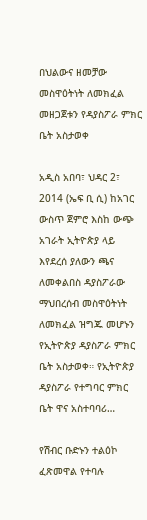በህልውና ዘመቻው መስዋዕትነት ለመክፈል መዘጋጀቱን የዳያስፖራ ምክር ቤት አስታወቀ

አዲስ አበባ፣ ህዳር 2፣ 2014 (ኤፍ ቢ ሲ) ከአገር ውስጥ ጀምሮ እስከ ውጭ አገራት ኢትዮጵያ ላይ እየደረሰ ያለውን ጫና ለመቀልበስ ዳያስፖራው ማህበረሰብ መስዋዕትነት ለመክፈል ዝግጁ መሆኑን የኢትዮጵያ ዳያስፖራ ምክር ቤት አስታወቀ። የኢትዮጵያ ዳያስፖራ የተግባር ምክር ቤት ዋና አስተባባሪ…

የሽብር ቡድኑን ተልዕኮ ፈጽመዋል የተባሉ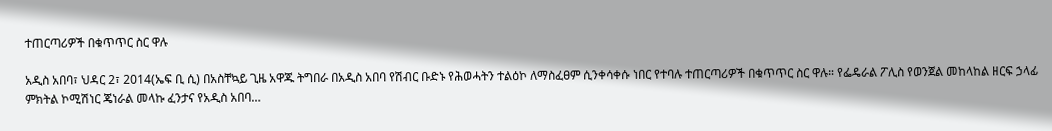ተጠርጣሪዎች በቁጥጥር ስር ዋሉ

አዲስ አበባ፣ ህዳር 2፣ 2014(ኤፍ ቢ ሲ) በአስቸኳይ ጊዜ አዋጁ ትግበራ በአዲስ አበባ የሽብር ቡድኑ የሕወሓትን ተልዕኮ ለማስፈፀም ሲንቀሳቀሱ ነበር የተባሉ ተጠርጣሪዎች በቁጥጥር ስር ዋሉ። የፌዴራል ፖሊስ የወንጀል መከላከል ዘርፍ ኃላፊ ምክትል ኮሚሽነር ጄነራል መላኩ ፈንታና የአዲስ አበባ…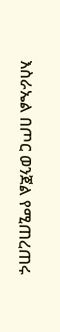እስራኤል በጦር ወንጀል የሚጠረጠሩ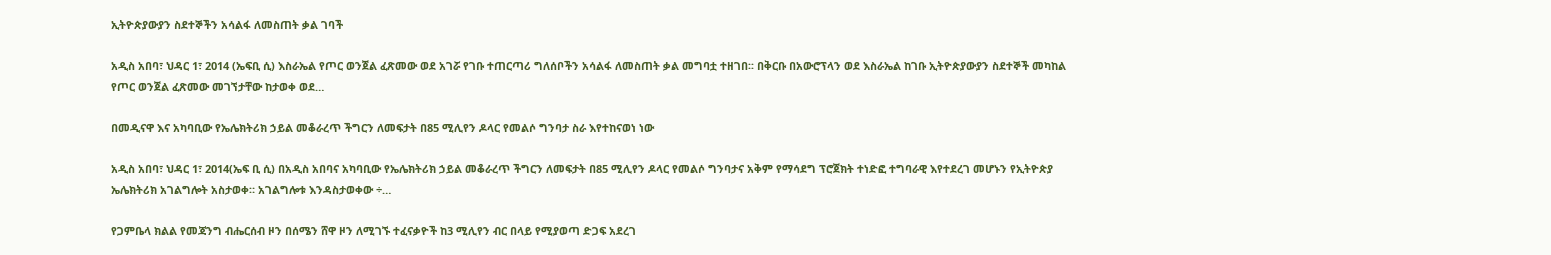ኢትዮጵያውያን ስደተኞችን አሳልፋ ለመስጠት ቃል ገባች

አዲስ አበባ፣ ህዳር 1፣ 2014 (ኤፍቢ ሲ) እስራኤል የጦር ወንጀል ፈጽመው ወደ አገሯ የገቡ ተጠርጣሪ ግለሰቦችን አሳልፋ ለመስጠት ቃል መግባቷ ተዘገበ፡፡ በቅርቡ በአውሮፕላን ወደ እስራኤል ከገቡ ኢትዮጵያውያን ስደተኞች መካከል የጦር ወንጀል ፈጽመው መገኘታቸው ከታወቀ ወደ…

በመዲናዋ እና አካባቢው የኤሌክትሪክ ኃይል መቆራረጥ ችግርን ለመፍታት በ85 ሚሊየን ዶላር የመልሶ ግንባታ ስራ እየተከናወነ ነው

አዲስ አበባ፣ ህዳር 1፣ 2014(ኤፍ ቢ ሲ) በአዲስ አበባና አካባቢው የኤሌክትሪክ ኃይል መቆራረጥ ችግርን ለመፍታት በ85 ሚሊየን ዶላር የመልሶ ግንባታና አቅም የማሳደግ ፕሮጀክት ተነድፎ ተግባራዊ እየተደረገ መሆኑን የኢትዮጵያ ኤሌክትሪክ አገልግሎት አስታወቀ። አገልግሎቱ እንዳስታወቀው ÷…

የጋምቤላ ክልል የመጃንግ ብሔርሰብ ዞን በሰሜን ሸዋ ዞን ለሚገኙ ተፈናቃዮች ከ3 ሚሊየን ብር በላይ የሚያወጣ ድጋፍ አደረገ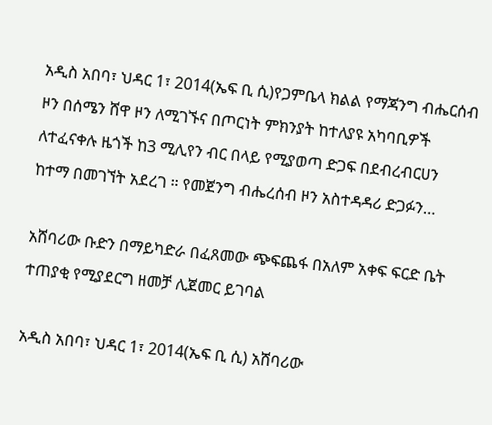አዲስ አበባ፣ ህዳር 1፣ 2014(ኤፍ ቢ ሲ)የጋምቤላ ክልል የማጃንግ ብሔርሰብ ዞን በሰሜን ሸዋ ዞን ለሚገኙና በጦርነት ምክንያት ከተለያዩ አካባቢዎች ለተፈናቀሉ ዜጎች ከ3 ሚሊየን ብር በላይ የሚያወጣ ድጋፍ በደብረብርሀን ከተማ በመገኘት አደረገ ። የመጀንግ ብሔረሰብ ዞን አስተዳዳሪ ድጋፉን…

አሸባሪው ቡድን በማይካድራ በፈጸመው ጭፍጨፋ በአለም አቀፍ ፍርድ ቤት ተጠያቂ የሚያደርግ ዘመቻ ሊጀመር ይገባል

አዲስ አበባ፣ ህዳር 1፣ 2014(ኤፍ ቢ ሲ) አሸባሪው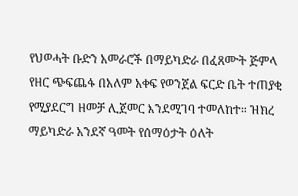የህወሓት ቡድን አመራሮች በማይካድራ በፈጸሙት ጅምላ የዘር ጭፍጨፋ በአለም አቀፍ የወንጀል ፍርድ ቤት ተጠያቂ የሚያደርግ ዘመቻ ሊጀመር እንደሚገባ ተመለከተ። ዝክረ ማይካድራ አንደኛ ዓመት የሰማዕታት ዕለት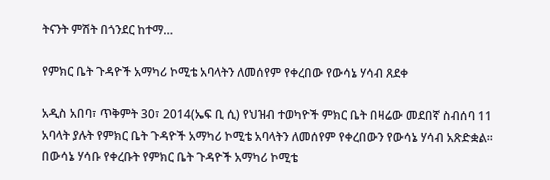ትናንት ምሽት በጎንደር ከተማ…

የምክር ቤት ጉዳዮች አማካሪ ኮሚቴ አባላትን ለመሰየም የቀረበው የውሳኔ ሃሳብ ጸደቀ

አዲስ አበባ፣ ጥቅምት 30፣ 2014(ኤፍ ቢ ሲ) የህዝብ ተወካዮች ምክር ቤት በዛሬው መደበኛ ስብሰባ 11 አባላት ያሉት የምክር ቤት ጉዳዮች አማካሪ ኮሚቴ አባላትን ለመሰየም የቀረበውን የውሳኔ ሃሳብ አጽድቋል፡፡ በውሳኔ ሃሳቡ የቀረቡት የምክር ቤት ጉዳዮች አማካሪ ኮሚቴ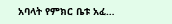አባላት የምክር ቤቱ አፈ…